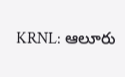KRNL: ఆలూరు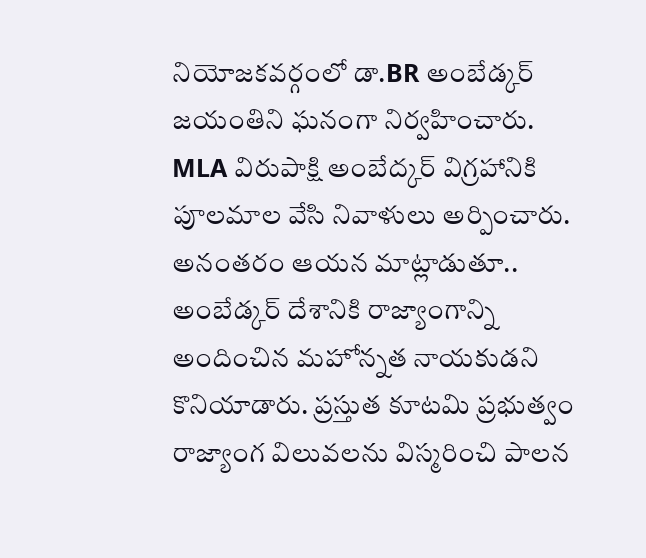నియోజకవర్గంలో డా.BR అంబేడ్కర్ జయంతిని ఘనంగా నిర్వహించారు. MLA విరుపాక్షి అంబేద్కర్ విగ్రహానికి పూలమాల వేసి నివాళులు అర్పించారు. అనంతరం ఆయన మాట్లాడుతూ.. అంబేడ్కర్ దేశానికి రాజ్యాంగాన్ని అందించిన మహోన్నత నాయకుడని కొనియాడారు. ప్రస్తుత కూటమి ప్రభుత్వం రాజ్యాంగ విలువలను విస్మరించి పాలన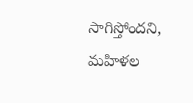సాగిస్తోందని, మహిళల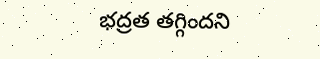భద్రత తగ్గిందని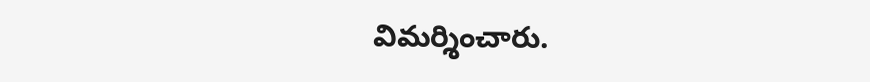విమర్శించారు.